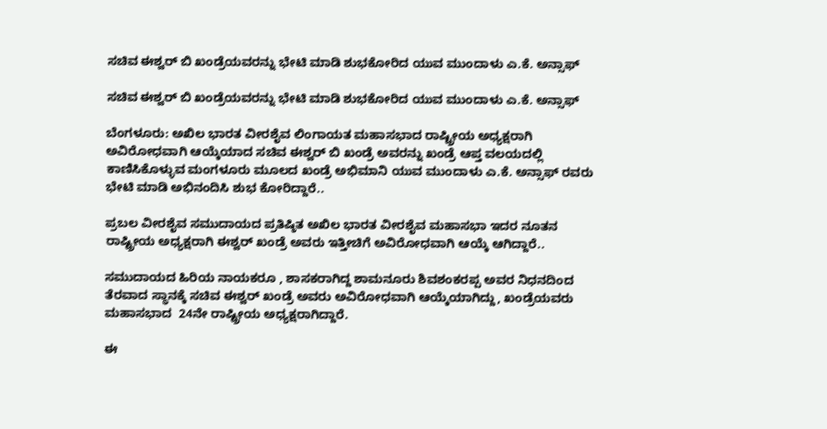ಸಚಿವ ಈಶ್ವರ್ ಬಿ ಖಂಡ್ರೆಯವರನ್ನು ಭೇಟಿ ಮಾಡಿ ಶುಭಕೋರಿದ ಯುವ ಮುಂದಾಳು ಎ.ಕೆ. ಅನ್ಸಾಫ್

ಸಚಿವ ಈಶ್ವರ್ ಬಿ ಖಂಡ್ರೆಯವರನ್ನು ಭೇಟಿ ಮಾಡಿ ಶುಭಕೋರಿದ ಯುವ ಮುಂದಾಳು ಎ.ಕೆ. ಅನ್ಸಾಫ್

ಬೆಂಗಳೂರು: ಅಖಿಲ ಭಾರತ ವೀರಶೈವ ಲಿಂಗಾಯತ ಮಹಾಸಭಾದ ರಾಷ್ಟ್ರೀಯ ಅಧ್ಯಕ್ಷರಾಗಿ ಅವಿರೋಧವಾಗಿ ಆಯ್ಕೆಯಾದ ಸಚಿವ ಈಶ್ವರ್ ಬಿ ಖಂಡ್ರೆ ಅವರನ್ನು ಖಂಡ್ರೆ ಆಪ್ತ ವಲಯದಲ್ಲಿ ಕಾಣಿಸಿಕೊಳ್ಳುವ ಮಂಗಳೂರು ಮೂಲದ ಖಂಡ್ರೆ ಅಭಿಮಾನಿ ಯುವ ಮುಂದಾಳು ಎ.ಕೆ. ಅನ್ಸಾಫ್ ರವರು ಭೇಟಿ ಮಾಡಿ ಅಭಿನಂದಿಸಿ ಶುಭ ಕೋರಿದ್ದಾರೆ..

ಪ್ರಬಲ ವೀರಶೈವ ಸಮುದಾಯದ ಪ್ರತಿಷ್ಠಿತ ಅಖಿಲ ಭಾರತ ವೀರಶೈವ ಮಹಾಸಭಾ ಇದರ ನೂತನ ರಾಷ್ಟ್ರೀಯ ಅಧ್ಯಕ್ಷರಾಗಿ ಈಶ್ವರ್ ಖಂಡ್ರೆ ಅವರು ಇತ್ತೀಚಿಗೆ ಅವಿರೋಧವಾಗಿ ಆಯ್ಕೆ ಆಗಿದ್ದಾರೆ..

ಸಮುದಾಯದ ಹಿರಿಯ ನಾಯಕರೂ , ಶಾಸಕರಾಗಿದ್ದ ಶಾಮನೂರು ಶಿವಶಂಕರಪ್ಪ ಅವರ ನಿಧನದಿಂದ ತೆರವಾದ ಸ್ಥಾನಕ್ಕೆ ಸಚಿವ ಈಶ್ವರ್ ಖಂಡ್ರೆ ಅವರು ಅವಿರೋಧವಾಗಿ ಆಯ್ಕೆಯಾಗಿದ್ದು, ಖಂಡ್ರೆಯವರು ಮಹಾಸಭಾದ  24ನೇ ರಾಷ್ಟ್ರೀಯ ಅಧ್ಯಕ್ಷರಾಗಿದ್ದಾರೆ.

ಈ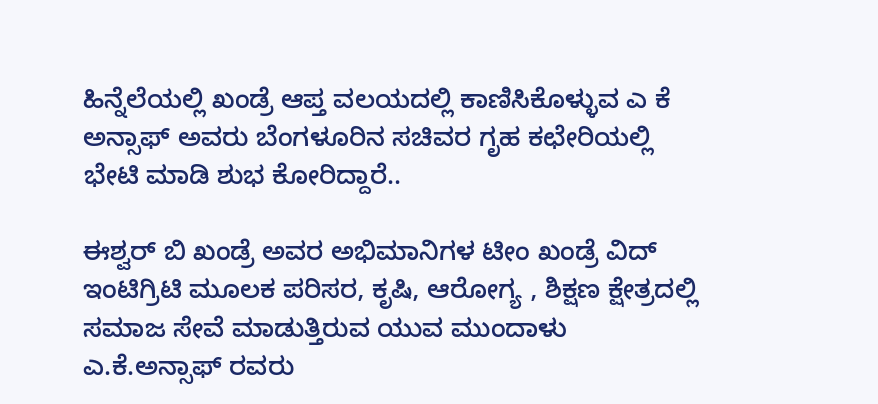ಹಿನ್ನೆಲೆಯಲ್ಲಿ ಖಂಡ್ರೆ ಆಪ್ತ ವಲಯದಲ್ಲಿ ಕಾಣಿಸಿಕೊಳ್ಳುವ ಎ ಕೆ ಅನ್ಸಾಫ್ ಅವರು ಬೆಂಗಳೂರಿನ ಸಚಿವರ ಗೃಹ ಕಛೇರಿಯಲ್ಲಿ ಭೇಟಿ ಮಾಡಿ ಶುಭ ಕೋರಿದ್ದಾರೆ..

ಈಶ್ವರ್ ಬಿ ಖಂಡ್ರೆ ಅವರ ಅಭಿಮಾನಿಗಳ ಟೀಂ ಖಂಡ್ರೆ ವಿದ್ ಇಂಟಿಗ್ರಿಟಿ ಮೂಲಕ ಪರಿಸರ, ಕೃಷಿ, ಆರೋಗ್ಯ , ಶಿಕ್ಷಣ ಕ್ಷೇತ್ರದಲ್ಲಿ ಸಮಾಜ ಸೇವೆ ಮಾಡುತ್ತಿರುವ ಯುವ ಮುಂದಾಳು ಎ.ಕೆ.ಅನ್ಸಾಫ್ ರವರು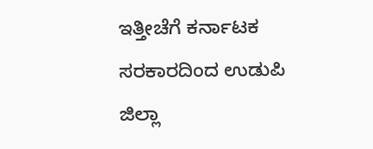ಇತ್ತೀಚೆಗೆ ಕರ್ನಾಟಕ ಸರಕಾರದಿಂದ ಉಡುಪಿ ಜಿಲ್ಲಾ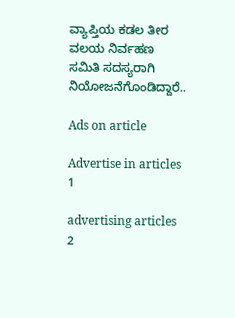ವ್ಯಾಪ್ತಿಯ ಕಡಲ ತೀರ ವಲಯ ನಿರ್ವಹಣ ಸಮಿತಿ ಸದಸ್ಯರಾಗಿ ನಿಯೋಜನೆಗೊಂಡಿದ್ದಾರೆ..

Ads on article

Advertise in articles 1

advertising articles 2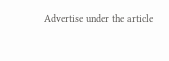Advertise under the article